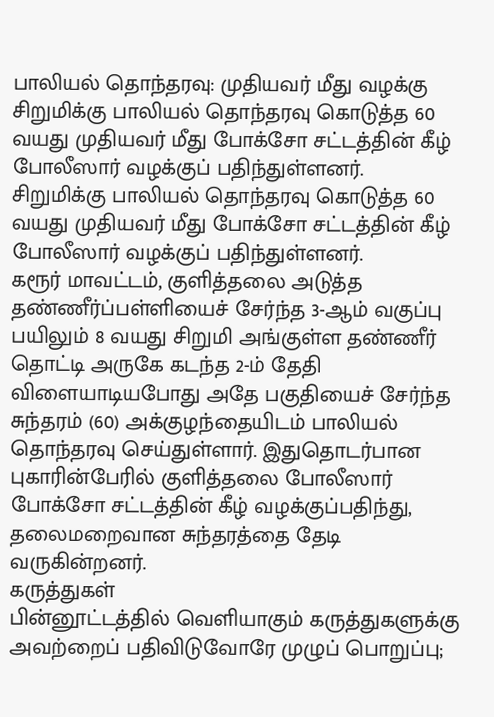பாலியல் தொந்தரவு: முதியவர் மீது வழக்கு
சிறுமிக்கு பாலியல் தொந்தரவு கொடுத்த 60 வயது முதியவர் மீது போக்சோ சட்டத்தின் கீழ் போலீஸார் வழக்குப் பதிந்துள்ளனர்.
சிறுமிக்கு பாலியல் தொந்தரவு கொடுத்த 60 வயது முதியவர் மீது போக்சோ சட்டத்தின் கீழ் போலீஸார் வழக்குப் பதிந்துள்ளனர்.
கரூர் மாவட்டம், குளித்தலை அடுத்த தண்ணீர்ப்பள்ளியைச் சேர்ந்த 3-ஆம் வகுப்பு பயிலும் 8 வயது சிறுமி அங்குள்ள தண்ணீர் தொட்டி அருகே கடந்த 2-ம் தேதி விளையாடியபோது அதே பகுதியைச் சேர்ந்த சுந்தரம் (60) அக்குழந்தையிடம் பாலியல் தொந்தரவு செய்துள்ளார். இதுதொடர்பான புகாரின்பேரில் குளித்தலை போலீஸார் போக்சோ சட்டத்தின் கீழ் வழக்குப்பதிந்து, தலைமறைவான சுந்தரத்தை தேடி வருகின்றனர்.
கருத்துகள்
பின்னூட்டத்தில் வெளியாகும் கருத்துகளுக்கு அவற்றைப் பதிவிடுவோரே முழுப் பொறுப்பு;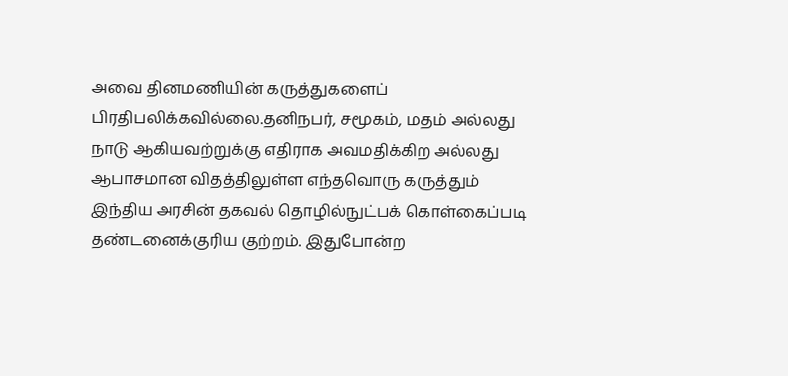அவை தினமணியின் கருத்துகளைப் பிரதிபலிக்கவில்லை.தனிநபர், சமூகம், மதம் அல்லது நாடு ஆகியவற்றுக்கு எதிராக அவமதிக்கிற அல்லது ஆபாசமான விதத்திலுள்ள எந்தவொரு கருத்தும் இந்திய அரசின் தகவல் தொழில்நுட்பக் கொள்கைப்படி தண்டனைக்குரிய குற்றம். இதுபோன்ற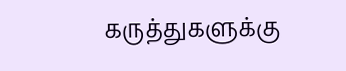கருத்துகளுக்கு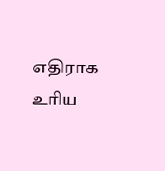எதிராக உரிய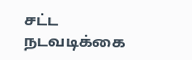சட்ட நடவடிக்கை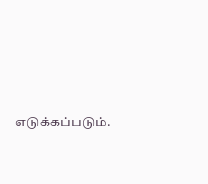எடுக்கப்படும்.